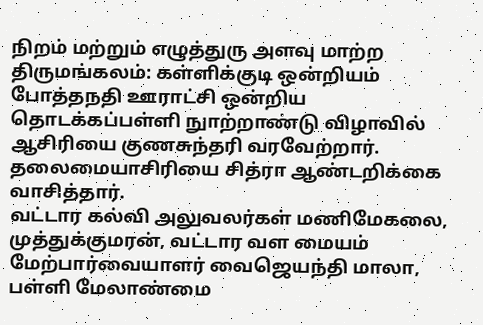நிறம் மற்றும் எழுத்துரு அளவு மாற்ற
திருமங்கலம்: கள்ளிக்குடி ஒன்றியம் போத்தநதி ஊராட்சி ஒன்றிய தொடக்கப்பள்ளி நுாற்றாண்டு விழாவில் ஆசிரியை குணசுந்தரி வரவேற்றார். தலைமையாசிரியை சித்ரா ஆண்டறிக்கை வாசித்தார்.
வட்டார கல்வி அலுவலர்கள் மணிமேகலை, முத்துக்குமரன், வட்டார வள மையம் மேற்பார்வையாளர் வைஜெயந்தி மாலா, பள்ளி மேலாண்மை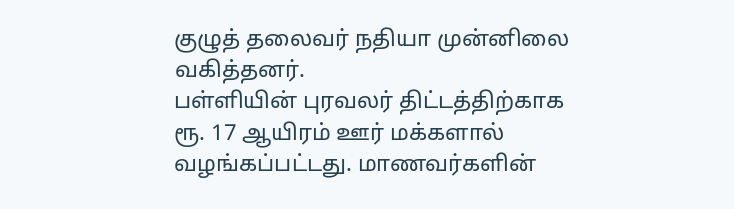குழுத் தலைவர் நதியா முன்னிலை வகித்தனர்.
பள்ளியின் புரவலர் திட்டத்திற்காக ரூ. 17 ஆயிரம் ஊர் மக்களால் வழங்கப்பட்டது. மாணவர்களின்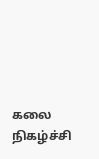கலை நிகழ்ச்சி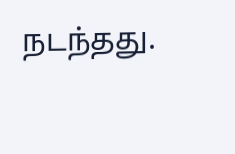நடந்தது.